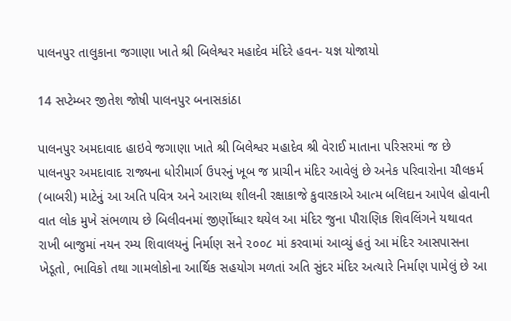પાલનપુર તાલુકાના જગાણા ખાતે શ્રી બિલેશ્વર મહાદેવ મંદિરે હવન- યજ્ઞ યોજાયો

14 સપ્ટેમ્બર જીતેશ જોષી પાલનપુર બનાસકાંઠા

પાલનપુર અમદાવાદ હાઇવે જગાણા ખાતે શ્રી બિલેશ્વર મહાદેવ શ્રી વેરાઈ માતાના પરિસરમાં જ છે પાલનપુર અમદાવાદ રાજ્યના ધોરીમાર્ગ ઉપરનું ખૂબ જ પ્રાચીન મંદિર આવેલું છે અનેક પરિવારોના ચૌલકર્મ (બાબરી) માટેનું આ અતિ પવિત્ર અને આરાધ્ય શીલની રક્ષાકાજે કુવારકાએ આત્મ બલિદાન આપેલ હોવાની વાત લોક મુખે સંભળાય છે બિલીવનમાં જીર્ણોધ્ધાર થયેલ આ મંદિર જુના પૌરાણિક શિવલિંગને યથાવત રાખી બાજુમાં નયન રમ્ય શિવાલયનું નિર્માણ સને ૨૦૦૮ માં કરવામાં આવ્યું હતું આ મંદિર આસપાસના ખેડૂતો, ભાવિકો તથા ગામલોકોના આર્થિક સહયોગ મળતાં અતિ સુંદર મંદિર અત્યારે નિર્માણ પામેલું છે આ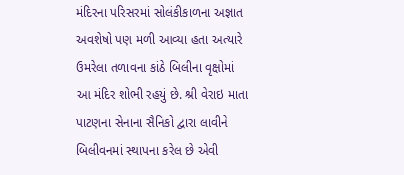મંદિરના પરિસરમાં સોલંકીકાળના અજ્ઞાત અવશેષો પણ મળી આવ્યા હતા અત્યારે ઉમરેલા તળાવના કાંઠે બિલીના વૃક્ષોમાં આ મંદિર શોભી રહયું છે. શ્રી વેરાઇ માતા પાટણના સેનાના સૈનિકો દ્વારા લાવીને બિલીવનમાં સ્થાપના કરેલ છે એવી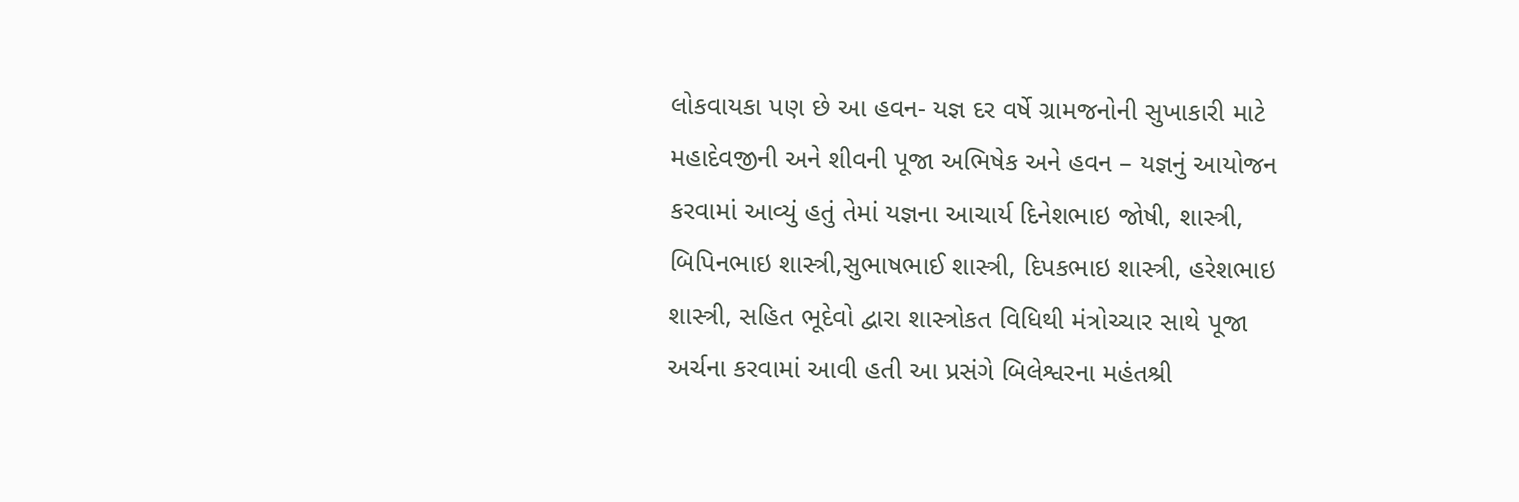લોકવાયકા પણ છે આ હવન- યજ્ઞ દર વર્ષે ગ્રામજનોની સુખાકારી માટે મહાદેવજીની અને શીવની પૂજા અભિષેક અને હવન – યજ્ઞનું આયોજન કરવામાં આવ્યું હતું તેમાં યજ્ઞના આચાર્ય દિનેશભાઇ જોષી, શાસ્ત્રી, બિપિનભાઇ શાસ્ત્રી,સુભાષભાઈ શાસ્ત્રી, દિપકભાઇ શાસ્ત્રી, હરેશભાઇ શાસ્ત્રી, સહિત ભૂદેવો દ્વારા શાસ્ત્રોકત વિધિથી મંત્રોચ્ચાર સાથે પૂજા અર્ચના કરવામાં આવી હતી આ પ્રસંગે બિલેશ્વરના મહંતશ્રી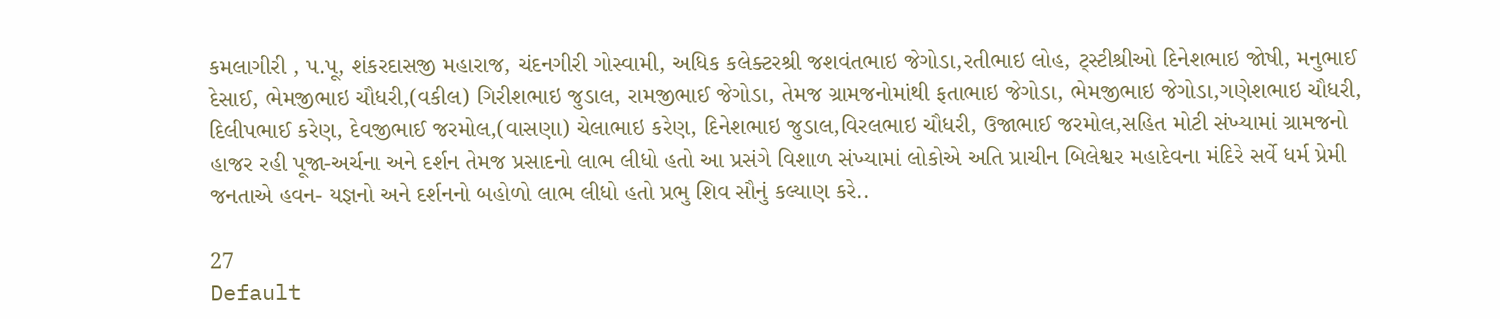કમલાગીરી , પ.પૂ, શંકરદાસજી મહારાજ, ચંદનગીરી ગોસ્વામી, અધિક કલેક્ટરશ્રી જશવંતભાઇ જેગોડા,રતીભાઇ લોહ, ટ્સ્ટીશ્રીઓ દિનેશભાઇ જોષી, મનુભાઈ દેસાઈ, ભેમજીભાઇ ચૌધરી,(વકીલ) ગિરીશભાઇ જુડાલ, રામજીભાઈ જેગોડા, તેમજ ગ્રામજનોમાંથી ફતાભાઇ જેગોડા, ભેમજીભાઇ જેગોડા,ગણેશભાઇ ચૌધરી, દિલીપભાઈ કરેણ, દેવજીભાઈ જરમોલ,(વાસણા) ચેલાભાઇ કરેણ, દિનેશભાઇ જુડાલ,વિરલભાઇ ચૌધરી, ઉજાભાઈ જરમોલ,સહિત મોટી સંખ્યામાં ગ્રામજનો હાજર રહી પૂજા-અર્ચના અને દર્શન તેમજ પ્રસાદનો લાભ લીધો હતો આ પ્રસંગે વિશાળ સંખ્યામાં લોકોએ અતિ પ્રાચીન બિલેશ્વર મહાદેવના મંદિરે સર્વે ધર્મ પ્રેમી જનતાએ હવન- યજ્ઞનો અને દર્શનનો બહોળો લાભ લીધો હતો પ્રભુ શિવ સૌનું કલ્યાણ કરે..

27
Default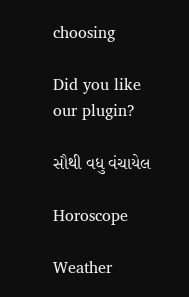choosing

Did you like our plugin?

સૌથી વધુ વંચાયેલ

Horoscope

Weather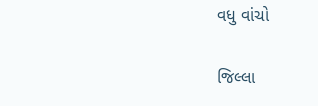વધુ વાંચો

જિલ્લા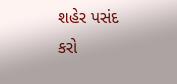શહેર પસંદ કરો